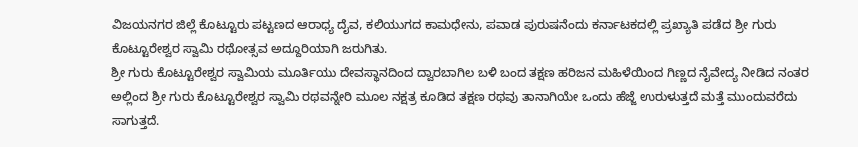ವಿಜಯನಗರ ಜಿಲ್ಲೆ ಕೊಟ್ಟೂರು ಪಟ್ಟಣದ ಆರಾಧ್ಯ ದೈವ, ಕಲಿಯುಗದ ಕಾಮಧೇನು, ಪವಾಡ ಪುರುಷನೆಂದು ಕರ್ನಾಟಕದಲ್ಲಿ ಪ್ರಖ್ಯಾತಿ ಪಡೆದ ಶ್ರೀ ಗುರು ಕೊಟ್ಟೂರೇಶ್ವರ ಸ್ವಾಮಿ ರಥೋತ್ಸವ ಅದ್ದೂರಿಯಾಗಿ ಜರುಗಿತು.
ಶ್ರೀ ಗುರು ಕೊಟ್ಟೂರೇಶ್ವರ ಸ್ವಾಮಿಯ ಮೂರ್ತಿಯು ದೇವಸ್ಥಾನದಿಂದ ದ್ವಾರಬಾಗಿಲ ಬಳಿ ಬಂದ ತಕ್ಷಣ ಹರಿಜನ ಮಹಿಳೆಯಿಂದ ಗಿಣ್ಣದ ನೈವೇದ್ಯ ನೀಡಿದ ನಂತರ ಅಲ್ಲಿಂದ ಶ್ರೀ ಗುರು ಕೊಟ್ಟೂರೇಶ್ವರ ಸ್ವಾಮಿ ರಥವನ್ನೇರಿ ಮೂಲ ನಕ್ಷತ್ರ ಕೂಡಿದ ತಕ್ಷಣ ರಥವು ತಾನಾಗಿಯೇ ಒಂದು ಹೆಜ್ಜೆ ಉರುಳುತ್ತದೆ ಮತ್ತೆ ಮುಂದುವರೆದು ಸಾಗುತ್ತದೆ.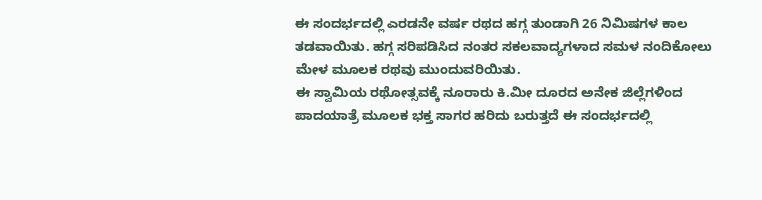ಈ ಸಂದರ್ಭದಲ್ಲಿ ಎರಡನೇ ವರ್ಷ ರಥದ ಹಗ್ಗ ತುಂಡಾಗಿ 26 ನಿಮಿಷಗಳ ಕಾಲ ತಡವಾಯಿತು. ಹಗ್ಗ ಸರಿಪಡಿಸಿದ ನಂತರ ಸಕಲವಾದ್ಯಗಳಾದ ಸಮಳ ನಂದಿಕೋಲು ಮೇಳ ಮೂಲಕ ರಥವು ಮುಂದುವರಿಯಿತು.
ಈ ಸ್ವಾಮಿಯ ರಥೋತ್ಸವಕ್ಕೆ ನೂರಾರು ಕಿ.ಮೀ ದೂರದ ಅನೇಕ ಜಿಲ್ಲೆಗಳಿಂದ ಪಾದಯಾತ್ರೆ ಮೂಲಕ ಭಕ್ತ ಸಾಗರ ಹರಿದು ಬರುತ್ತದೆ ಈ ಸಂದರ್ಭದಲ್ಲಿ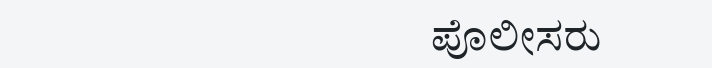ಪೊಲೀಸರು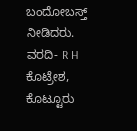ಬಂದೋಬಸ್ತ್ ನೀಡಿದರು.
ವರದಿ- R H ಕೊಟ್ರೇಶ, ಕೊಟ್ಟೂರು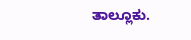ತಾಲ್ಲೂಕು.